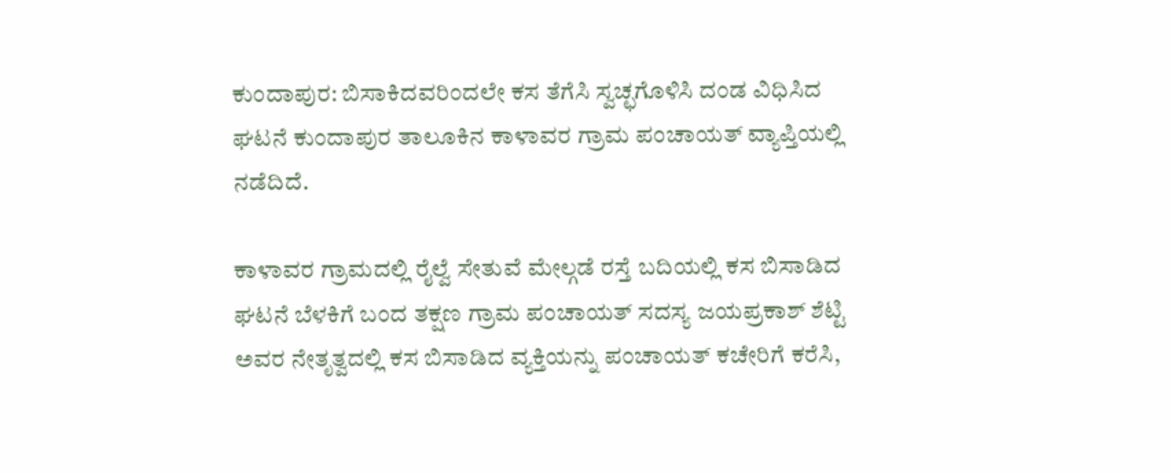ಕುಂದಾಪುರ: ಬಿಸಾಕಿದವರಿಂದಲೇ ಕಸ ತೆಗೆಸಿ ಸ್ವಚ್ಛಗೊಳಿಸಿ ದಂಡ ವಿಧಿಸಿದ ಘಟನೆ ಕುಂದಾಪುರ ತಾಲೂಕಿನ ಕಾಳಾವರ ಗ್ರಾಮ ಪಂಚಾಯತ್ ವ್ಯಾಪ್ತಿಯಲ್ಲಿ ನಡೆದಿದೆ.

ಕಾಳಾವರ ಗ್ರಾಮದಲ್ಲಿ ರೈಲ್ವೆ ಸೇತುವೆ ಮೇಲ್ಗಡೆ ರಸ್ತೆ ಬದಿಯಲ್ಲಿ ಕಸ ಬಿಸಾಡಿದ ಘಟನೆ ಬೆಳಕಿಗೆ ಬಂದ ತಕ್ಷಣ ಗ್ರಾಮ ಪಂಚಾಯತ್ ಸದಸ್ಯ ಜಯಪ್ರಕಾಶ್ ಶೆಟ್ಟಿ ಅವರ ನೇತೃತ್ವದಲ್ಲಿ ಕಸ ಬಿಸಾಡಿದ ವ್ಯಕ್ತಿಯನ್ನು ಪಂಚಾಯತ್ ಕಚೇರಿಗೆ ಕರೆಸಿ,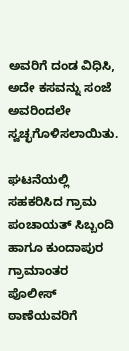ಅವರಿಗೆ ದಂಡ ವಿಧಿಸಿ, ಅದೇ ಕಸವನ್ನು ಸಂಜೆ ಅವರಿಂದಲೇ ಸ್ವಚ್ಛಗೊಳಿಸಲಾಯಿತು.

ಘಟನೆಯಲ್ಲಿ ಸಹಕರಿಸಿದ ಗ್ರಾಮ ಪಂಚಾಯತ್ ಸಿಬ್ಬಂದಿ ಹಾಗೂ ಕುಂದಾಪುರ ಗ್ರಾಮಾಂತರ ಪೊಲೀಸ್ ಠಾಣೆಯವರಿಗೆ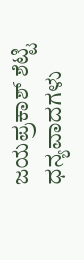ಜಯಪ್ರಕಾಶ್ ಶೆಟ್ಟಿ ಧನ್ಯವಾದಗಳು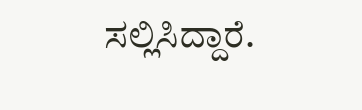ಸಲ್ಲಿಸಿದ್ದಾರೆ.